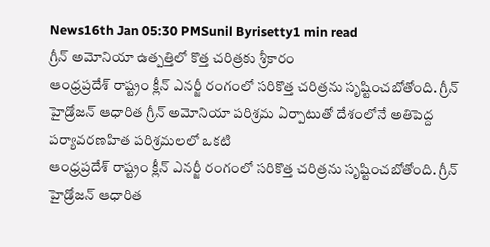News16th Jan 05:30 PMSunil Byrisetty1 min read
గ్రీన్ అమోనియా ఉత్పత్తిలో కొత్త చరిత్రకు శ్రీకారం
ఆంధ్రప్రదేశ్ రాష్ట్రం క్లీన్ ఎనర్జీ రంగంలో సరికొత్త చరిత్రను సృష్టించబోతోంది. గ్రీన్ హైడ్రోజన్ ఆధారిత గ్రీన్ అమోనియా పరిశ్రమ ఏర్పాటుతో దేశంలోనే అతిపెద్ద పర్యావరణహిత పరిశ్రమలలో ఒకటి
ఆంధ్రప్రదేశ్ రాష్ట్రం క్లీన్ ఎనర్జీ రంగంలో సరికొత్త చరిత్రను సృష్టించబోతోంది. గ్రీన్ హైడ్రోజన్ ఆధారిత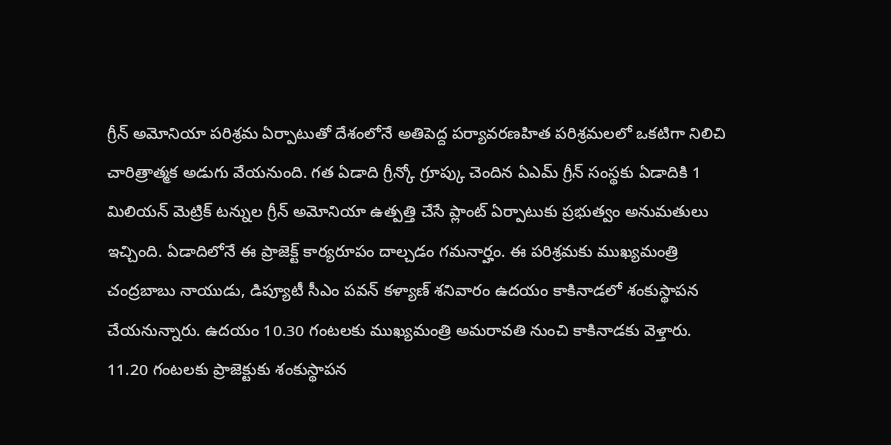గ్రీన్ అమోనియా పరిశ్రమ ఏర్పాటుతో దేశంలోనే అతిపెద్ద పర్యావరణహిత పరిశ్రమలలో ఒకటిగా నిలిచి చారిత్రాత్మక అడుగు వేయనుంది. గత ఏడాది గ్రీన్కో గ్రూప్కు చెందిన ఏఎమ్ గ్రీన్ సంస్థకు ఏడాదికి 1 మిలియన్ మెట్రిక్ టన్నుల గ్రీన్ అమోనియా ఉత్పత్తి చేసే ప్లాంట్ ఏర్పాటుకు ప్రభుత్వం అనుమతులు ఇచ్చింది. ఏడాదిలోనే ఈ ప్రాజెక్ట్ కార్యరూపం దాల్చడం గమనార్హం. ఈ పరిశ్రమకు ముఖ్యమంత్రి చంద్రబాబు నాయుడు, డిప్యూటీ సీఎం పవన్ కళ్యాణ్ శనివారం ఉదయం కాకినాడలో శంకుస్థాపన చేయనున్నారు. ఉదయం 10.30 గంటలకు ముఖ్యమంత్రి అమరావతి నుంచి కాకినాడకు వెళ్తారు. 11.20 గంటలకు ప్రాజెక్టుకు శంకుస్థాపన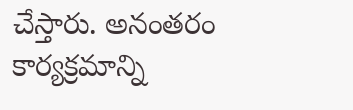చేస్తారు. అనంతరం కార్యక్రమాన్ని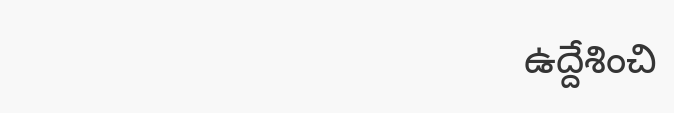ఉద్దేశించి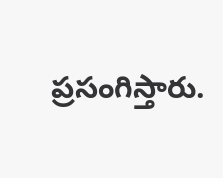ప్రసంగిస్తారు.